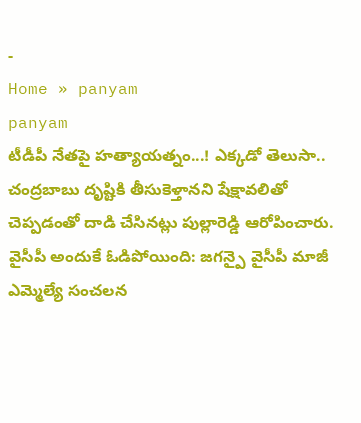-
Home » panyam
panyam
టీడీపీ నేతపై హత్యాయత్నం...! ఎక్కడో తెలుసా..
చంద్రబాబు దృష్టికి తీసుకెళ్తానని షేక్షావలితో చెప్పడంతో దాడి చేసినట్లు పుల్లారెడ్డి ఆరోపించారు.
వైసీపీ అందుకే ఓడిపోయింది: జగన్పై వైసీపీ మాజీ ఎమ్మెల్యే సంచలన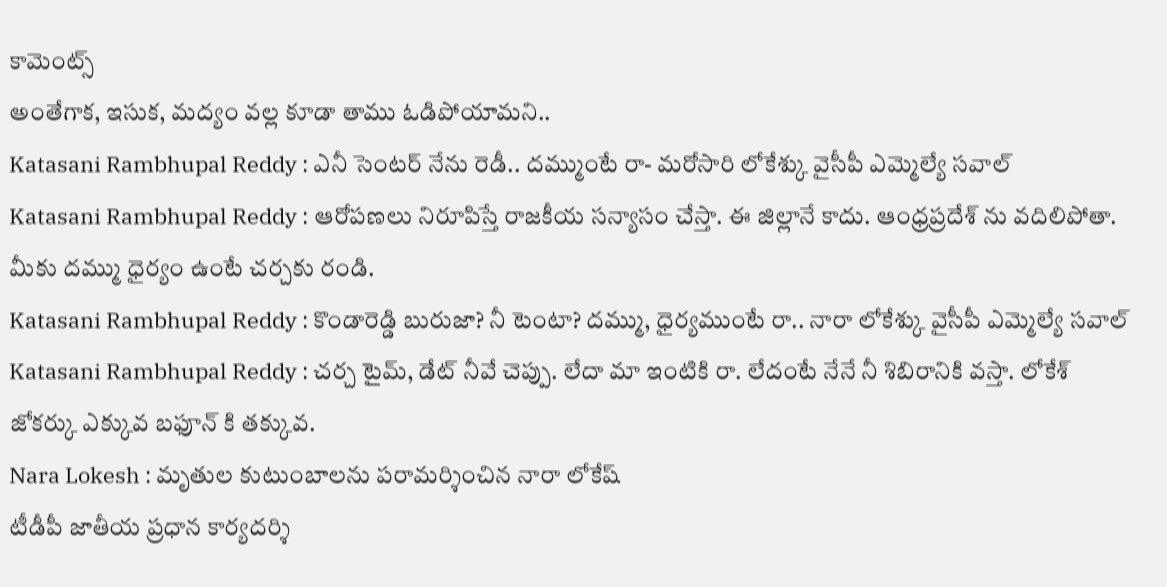కామెంట్స్
అంతేగాక, ఇసుక, మద్యం వల్ల కూడా తాము ఓడిపోయామని..
Katasani Rambhupal Reddy : ఎనీ సెంటర్ నేను రెడీ.. దమ్ముంటే రా- మరోసారి లోకేశ్కు వైసీపీ ఎమ్మెల్యే సవాల్
Katasani Rambhupal Reddy : ఆరోపణలు నిరూపిస్తే రాజకీయ సన్యాసం చేస్తా. ఈ జిల్లానే కాదు. ఆంధ్రప్రదేశ్ ను వదిలిపోతా. మీకు దమ్ము ధైర్యం ఉంటే చర్చకు రండి.
Katasani Rambhupal Reddy : కొండారెడ్డి బురుజా? నీ టెంటా? దమ్ము, ధైర్యముంటే రా.. నారా లోకేశ్కు వైసీపీ ఎమ్మెల్యే సవాల్
Katasani Rambhupal Reddy : చర్చ టైమ్, డేట్ నీవే చెప్పు. లేదా మా ఇంటికి రా. లేదంటే నేనే నీ శిబిరానికి వస్తా. లోకేశ్ జోకర్కు ఎక్కువ బఫూన్ కి తక్కువ.
Nara Lokesh : మృతుల కుటుంబాలను పరామర్శించిన నారా లోకేష్
టీడీపీ జాతీయ ప్రధాన కార్యదర్శి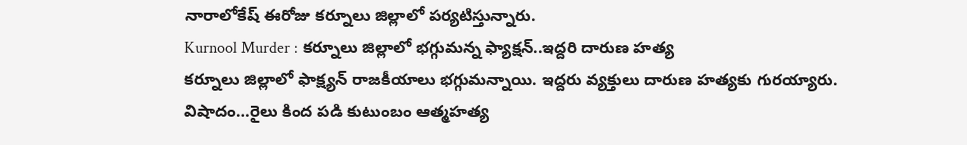నారాలోకేష్ ఈరోజు కర్నూలు జిల్లాలో పర్యటిస్తున్నారు.
Kurnool Murder : కర్నూలు జిల్లాలో భగ్గుమన్న ఫ్యాక్షన్..ఇద్దరి దారుణ హత్య
కర్నూలు జిల్లాలో ఫాక్ష్యన్ రాజకీయాలు భగ్గుమన్నాయి. ఇద్దరు వ్యక్తులు దారుణ హత్యకు గురయ్యారు.
విషాదం…రైలు కింద పడి కుటుంబం ఆత్మహత్య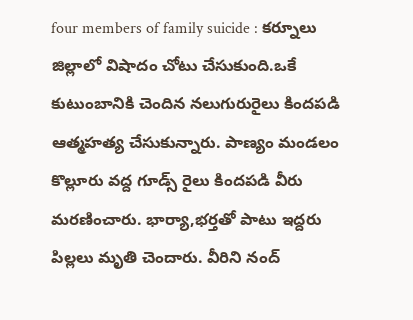four members of family suicide : కర్నూలు జిల్లాలో విషాదం చోటు చేసుకుంది.ఒకే కుటుంబానికి చెందిన నలుగురురైలు కిందపడి ఆత్మహత్య చేసుకున్నారు. పాణ్యం మండలం కొల్లూరు వద్ద గూడ్స్ రైలు కిందపడి వీరు మరణించారు. భార్యా,భర్తతో పాటు ఇద్దరు పిల్లలు మృతి చెందారు. వీరిని నంద్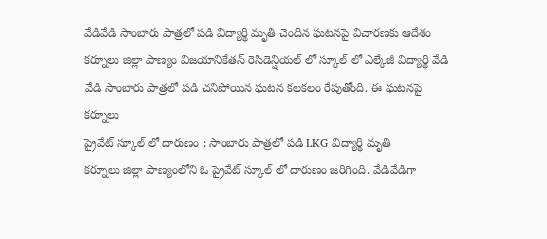వేడివేడి సాంబారు పాత్రలో పడి విద్యార్థి మృతి చెందిన ఘటనపై విచారణకు ఆదేశం
కర్నూలు జిల్లా పాణ్యం విజయానికేతన్ రెసిడెన్షియల్ లో స్కూల్ లో ఎల్కేజీ విద్యార్థి వేడి వేడి సాంబారు పాత్రలో పడి చనిపోయిన ఘటన కలకలం రేపుతోంది. ఈ ఘటనపై కర్నూలు
ప్రైవేట్ స్కూల్ లో దారుణం : సాంబారు పాత్రలో పడి LKG విద్యార్థి మృతి
కర్నూలు జిల్లా పాణ్యంలోని ఓ ప్రైవేట్ స్కూల్ లో దారుణం జరిగింది. వేడివేడిగా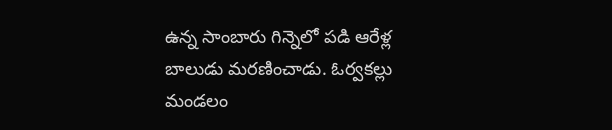ఉన్న సాంబారు గిన్నెలో పడి ఆరేళ్ల బాలుడు మరణించాడు. ఓర్వకల్లు మండలం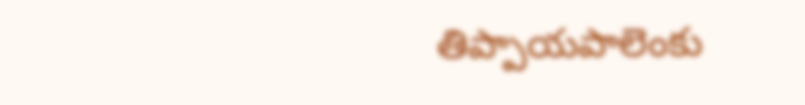తిప్పాయపాలెంకు